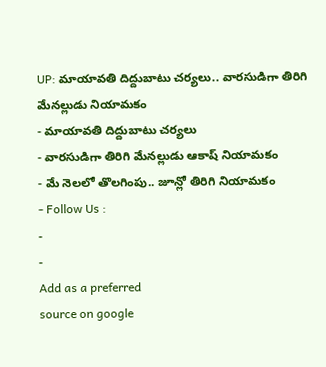UP: మాయావతి దిద్దుబాటు చర్యలు.. వారసుడిగా తిరిగి మేనల్లుడు నియామకం
- మాయావతి దిద్దుబాటు చర్యలు
- వారసుడిగా తిరిగి మేనల్లుడు ఆకాష్ నియామకం
- మే నెలలో తొలగింపు.. జూన్లో తిరిగి నియామకం
- Follow Us :
-
-
Add as a preferred
source on google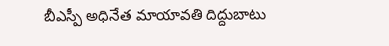బీఎస్పీ అధినేత మాయావతి దిద్దుబాటు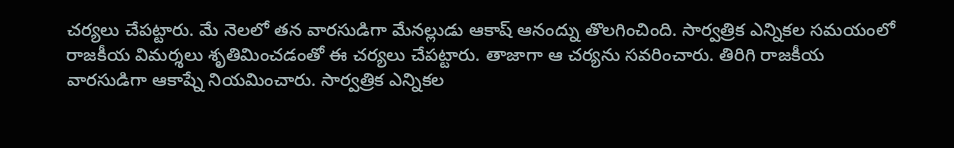చర్యలు చేపట్టారు. మే నెలలో తన వారసుడిగా మేనల్లుడు ఆకాష్ ఆనంద్ను తొలగించింది. సార్వత్రిక ఎన్నికల సమయంలో రాజకీయ విమర్శలు శృతిమించడంతో ఈ చర్యలు చేపట్టారు. తాజాగా ఆ చర్యను సవరించారు. తిరిగి రాజకీయ వారసుడిగా ఆకాష్నే నియమించారు. సార్వత్రిక ఎన్నికల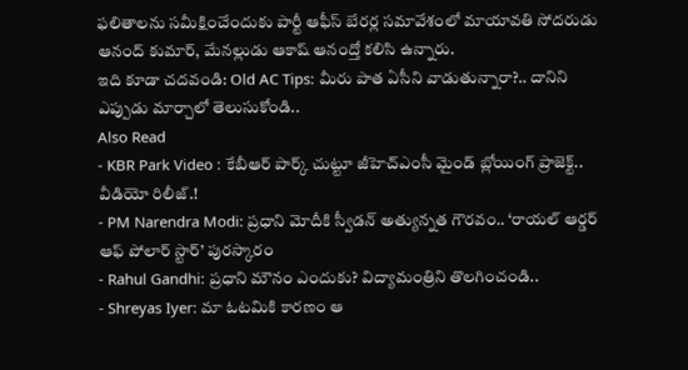ఫలితాలను సమీక్షించేందుకు పార్టీ ఆఫీస్ బేరర్ల సమావేశంలో మాయావతి సోదరుడు ఆనంద్ కుమార్, మేనల్లుడు ఆకాష్ ఆనంద్తో కలిసి ఉన్నారు.
ఇది కూడా చదవండి: Old AC Tips: మీరు పాత ఏసీని వాడుతున్నారా?.. దానిని ఎప్పుడు మార్చాలో తెలుసుకోండి..
Also Read
- KBR Park Video : కేబీఆర్ పార్క్ చుట్టూ జీహెచ్ఎంసీ మైండ్ బ్లోయింగ్ ప్రాజెక్ట్.. వీడియో రిలీజ్.!
- PM Narendra Modi: ప్రధాని మోదీకి స్వీడన్ అత్యున్నత గౌరవం.. ‘రాయల్ ఆర్డర్ ఆఫ్ పోలార్ స్టార్’ పురస్కారం
- Rahul Gandhi: ప్రధాని మౌనం ఎందుకు? విద్యామంత్రిని తొలగించండి..
- Shreyas Iyer: మా ఓటమికి కారణం ఆ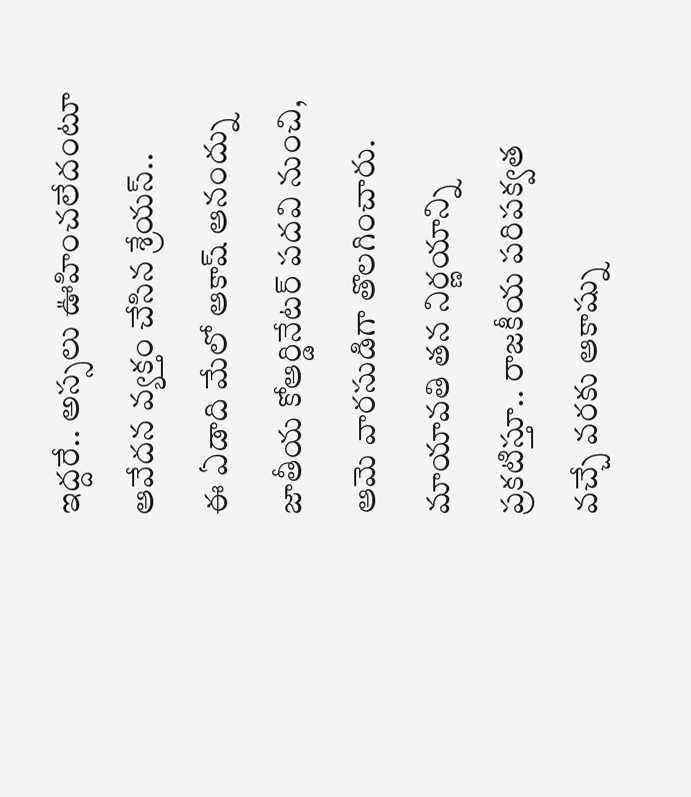ఇద్దరే.. అస్సలు ఊహించలేదంటూ ఆవేదన వ్యక్తం చేసిన శ్రేయస్..
ఈ ఏడాది మేలో ఆకాష్ ఆనంద్ను జాతీయ కోఆర్డినేటర్ పదవి నుంచి, ఆమె వారసుడిగా తొలగించారు. మాయావతి తన నిర్ణయాన్ని ప్రకటిస్తూ.. రాజకీయ పరిపక్వత వచ్చే వరకు ఆకాష్ను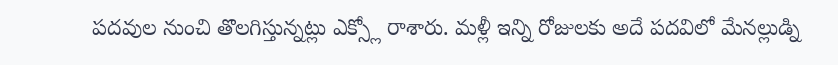పదవుల నుంచి తొలగిస్తున్నట్లు ఎక్స్లో రాశారు. మళ్లీ ఇన్ని రోజులకు అదే పదవిలో మేనల్లుడ్ని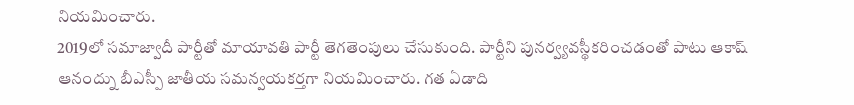నియమించారు.
2019లో సమాజ్వాదీ పార్టీతో మాయావతి పార్టీ తెగతెంపులు చేసుకుంది. పార్టీని పునర్వ్యవస్థీకరించడంతో పాటు ఆకాష్ ఆనంద్ను బీఎస్పీ జాతీయ సమన్వయకర్తగా నియమించారు. గత ఏడాది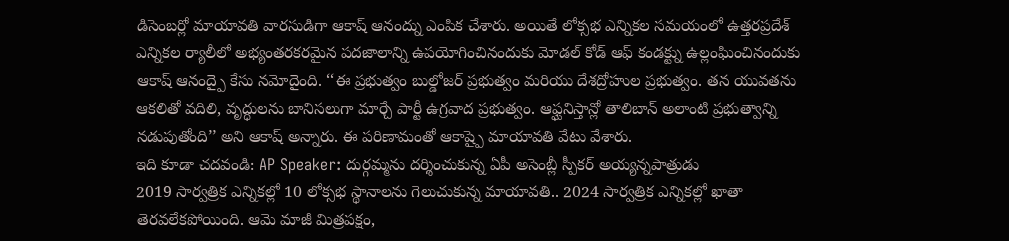డిసెంబర్లో మాయావతి వారసుడిగా ఆకాష్ ఆనంద్ను ఎంపిక చేశారు. అయితే లోక్సభ ఎన్నికల సమయంలో ఉత్తరప్రదేశ్ ఎన్నికల ర్యాలీలో అభ్యంతరకరమైన పదజాలాన్ని ఉపయోగించినందుకు మోడల్ కోడ్ ఆఫ్ కండక్ట్ను ఉల్లంఘించినందుకు ఆకాష్ ఆనంద్పై కేసు నమోదైంది. ‘‘ఈ ప్రభుత్వం బుల్డోజర్ ప్రభుత్వం మరియు దేశద్రోహుల ప్రభుత్వం. తన యువతను ఆకలితో వదిలి, వృద్ధులను బానిసలుగా మార్చే పార్టీ ఉగ్రవాద ప్రభుత్వం. ఆఫ్ఘనిస్తాన్లో తాలిబాన్ అలాంటి ప్రభుత్వాన్ని నడుపుతోంది’’ అని ఆకాష్ అన్నారు. ఈ పరిణామంతో ఆకాష్పై మాయావతి వేటు వేశారు.
ఇది కూడా చదవండి: AP Speaker: దుర్గమ్మను దర్శించుకున్న ఏపీ అసెంబ్లీ స్పీకర్ అయ్యన్నపాత్రుడు
2019 సార్వత్రిక ఎన్నికల్లో 10 లోక్సభ స్థానాలను గెలుచుకున్న మాయావతి.. 2024 సార్వత్రిక ఎన్నికల్లో ఖాతా తెరవలేకపోయింది. ఆమె మాజీ మిత్రపక్షం,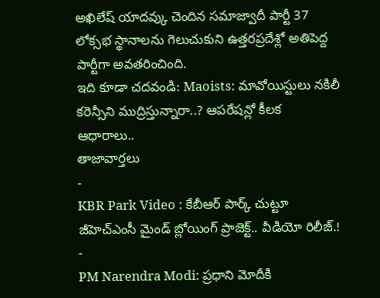అఖిలేష్ యాదవ్కు చెందిన సమాజ్వాదీ పార్టీ 37 లోక్సభ స్థానాలను గెలుచుకుని ఉత్తరప్రదేశ్లో అతిపెద్ద పార్టీగా అవతరించింది.
ఇది కూడా చదవండి: Maoists: మావోయిస్టులు నకిలీ కరెన్సీని ముద్రిస్తున్నారా..? ఆపరేషన్లో కీలక ఆధారాలు..
తాజావార్తలు
-
KBR Park Video : కేబీఆర్ పార్క్ చుట్టూ జీహెచ్ఎంసీ మైండ్ బ్లోయింగ్ ప్రాజెక్ట్.. వీడియో రిలీజ్.!
-
PM Narendra Modi: ప్రధాని మోదీకి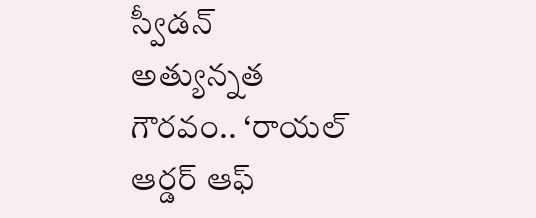స్వీడన్ అత్యున్నత గౌరవం.. ‘రాయల్ ఆర్డర్ ఆఫ్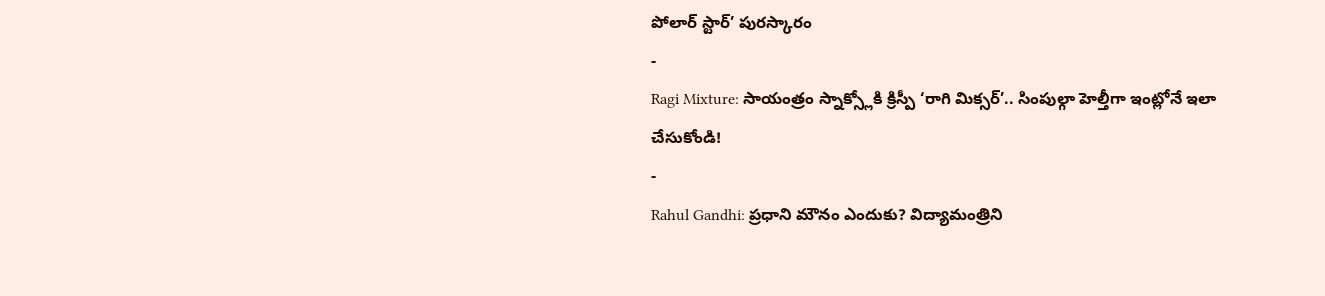పోలార్ స్టార్’ పురస్కారం
-
Ragi Mixture: సాయంత్రం స్నాక్స్లోకి క్రిస్పీ ‘రాగి మిక్సర్’.. సింపుల్గా హెల్తీగా ఇంట్లోనే ఇలా చేసుకోండి!
-
Rahul Gandhi: ప్రధాని మౌనం ఎందుకు? విద్యామంత్రిని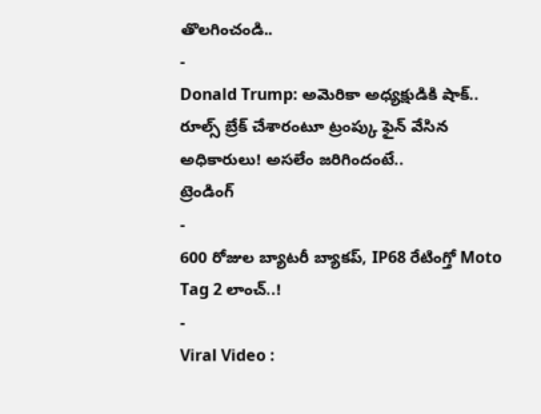తొలగించండి..
-
Donald Trump: అమెరికా అధ్యక్షుడికి షాక్.. రూల్స్ బ్రేక్ చేశారంటూ ట్రంప్కు ఫైన్ వేసిన అధికారులు! అసలేం జరిగిందంటే..
ట్రెండింగ్
-
600 రోజుల బ్యాటరీ బ్యాకప్, IP68 రేటింగ్తో Moto Tag 2 లాంచ్..!
-
Viral Video :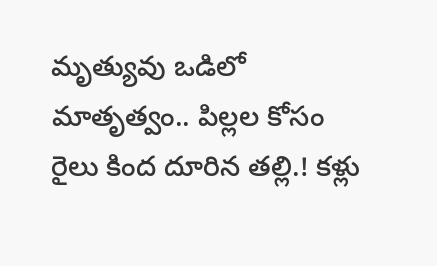మృత్యువు ఒడిలో మాతృత్వం.. పిల్లల కోసం రైలు కింద దూరిన తల్లి.! కళ్లు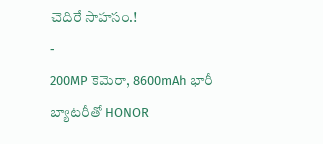చెదిరే సాహసం.!
-
200MP కెమెరా, 8600mAh భారీ బ్యాటరీతో HONOR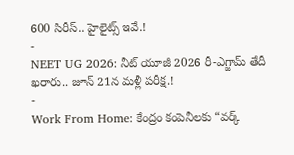600 సిరీస్.. హైలైట్స్ ఇవే.!
-
NEET UG 2026: నీట్ యూజీ 2026 రీ-ఎగ్జామ్ తేదీ ఖరారు.. జూన్ 21న మళ్లీ పరీక్ష.!
-
Work From Home: కేంద్రం కంపెనీలకు “వర్క్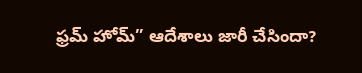ఫ్రమ్ హోమ్” ఆదేశాలు జారీ చేసిందా?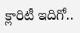క్లారిటీ ఇదిగో..